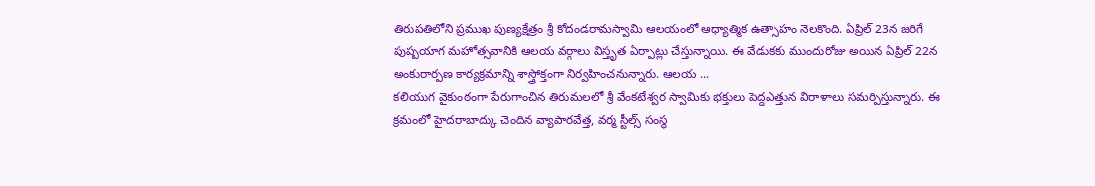తిరుపతిలోని ప్రముఖ పుణ్యక్షేత్రం శ్రీ కోదండరామస్వామి ఆలయంలో ఆధ్యాత్మిక ఉత్సాహం నెలకొంది. ఏప్రిల్ 23న జరిగే పుష్పయాగ మహోత్సవానికి ఆలయ వర్గాలు విస్తృత ఏర్పాట్లు చేస్తున్నాయి. ఈ వేడుకకు ముందురోజు అయిన ఏప్రిల్ 22న అంకురార్పణ కార్యక్రమాన్ని శాస్త్రోక్తంగా నిర్వహించనున్నారు. ఆలయ ...
కలియుగ వైకుంఠంగా పేరుగాంచిన తిరుమలలో శ్రీ వేంకటేశ్వర స్వామికు భక్తులు పెద్దఎత్తున విరాళాలు సమర్పిస్తున్నారు. ఈ క్రమంలో హైదరాబాద్కు చెందిన వ్యాపారవేత్త, వర్మ స్టీల్స్ సంస్థ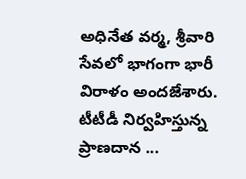అధినేత వర్మ, శ్రీవారి సేవలో భాగంగా భారీ విరాళం అందజేశారు. టీటీడీ నిర్వహిస్తున్న ప్రాణదాన ...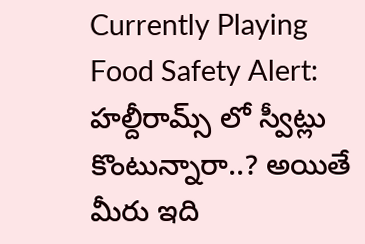Currently Playing
Food Safety Alert: హల్దీరామ్స్ లో స్వీట్లు కొంటున్నారా..? అయితే మీరు ఇది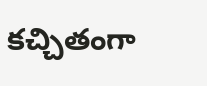కచ్చితంగా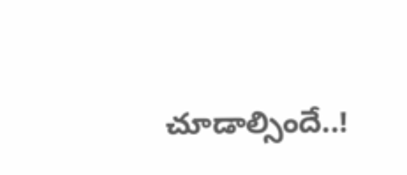చూడాల్సిందే..!